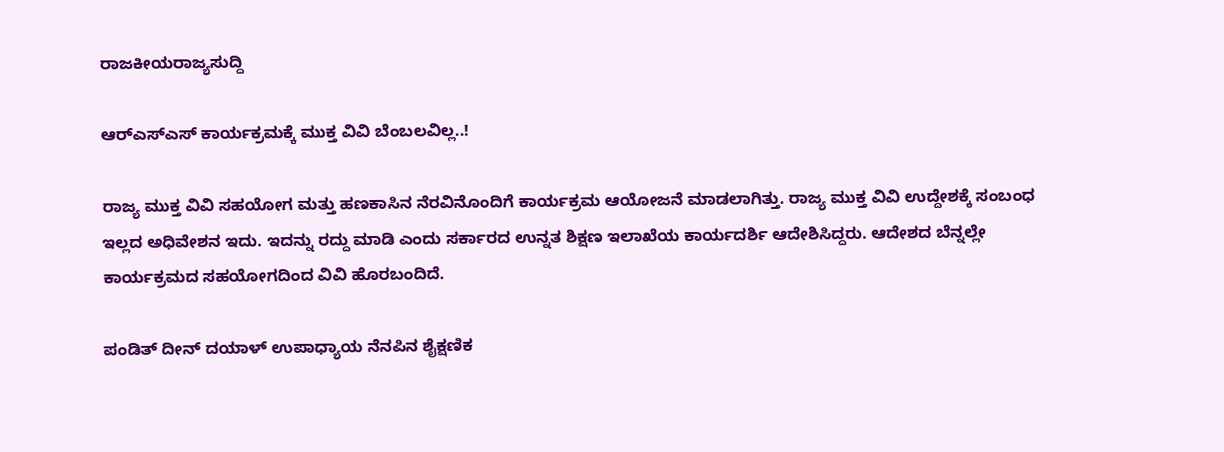ರಾಜಕೀಯರಾಜ್ಯಸುದ್ದಿ

ಆರ್‌ಎಸ್‌ಎಸ್ ಕಾರ್ಯಕ್ರಮಕ್ಕೆ ಮುಕ್ತ ವಿವಿ ಬೆಂಬಲವಿಲ್ಲ..!

ರಾಜ್ಯ ಮುಕ್ತ ವಿವಿ ಸಹಯೋಗ ಮತ್ತು ಹಣಕಾಸಿನ ನೆರವಿನೊಂದಿಗೆ ಕಾರ್ಯಕ್ರಮ ಆಯೋಜನೆ ಮಾಡಲಾಗಿತ್ತು. ರಾಜ್ಯ ಮುಕ್ತ ವಿವಿ ಉದ್ದೇಶಕ್ಕೆ ಸಂಬಂಧ ಇಲ್ಲದ ಅಧಿವೇಶನ ಇದು. ಇದನ್ನು ರದ್ದು ಮಾಡಿ ಎಂದು ಸರ್ಕಾರದ ಉನ್ನತ ಶಿಕ್ಷಣ ಇಲಾಖೆಯ ಕಾರ್ಯದರ್ಶಿ ಆದೇಶಿಸಿದ್ದರು. ಆದೇಶದ ಬೆನ್ನಲ್ಲೇ ಕಾರ್ಯಕ್ರಮದ ಸಹಯೋಗದಿಂದ ವಿವಿ ಹೊರಬಂದಿದೆ.

ಪಂಡಿತ್ ದೀನ್ ದಯಾಳ್ ಉಪಾಧ್ಯಾಯ ನೆನಪಿನ ಶೈಕ್ಷಣಿಕ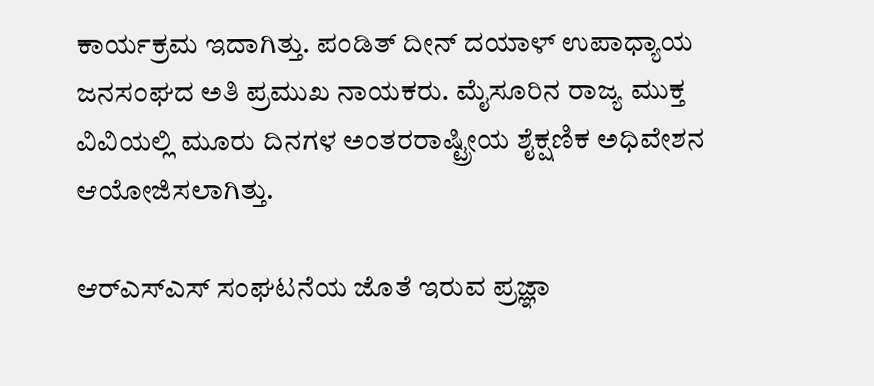ಕಾರ್ಯಕ್ರಮ ಇದಾಗಿತ್ತು. ಪಂಡಿತ್ ದೀನ್ ದಯಾಳ್ ಉಪಾಧ್ಯಾಯ ಜನಸಂಘದ ಅತಿ ಪ್ರಮುಖ ನಾಯಕರು. ಮೈಸೂರಿನ ರಾಜ್ಯ ಮುಕ್ತ ವಿವಿಯಲ್ಲಿ ಮೂರು ದಿನಗಳ ಅಂತರರಾಷ್ಟ್ರೀಯ ಶೈಕ್ಷಣಿಕ ಅಧಿವೇಶನ ಆಯೋಜಿಸಲಾಗಿತ್ತು.

ಆರ್‌ಎಸ್‌ಎಸ್ ಸಂಘಟನೆಯ ಜೊತೆ ಇರುವ ಪ್ರಜ್ಞಾ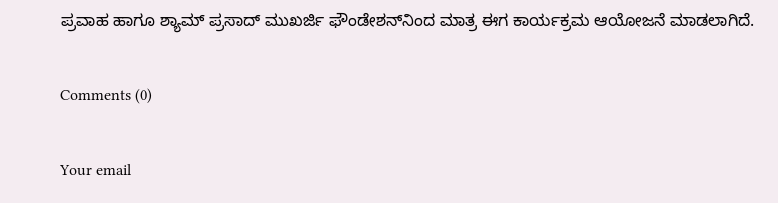ಪ್ರವಾಹ ಹಾಗೂ ಶ್ಯಾಮ್ ಪ್ರಸಾದ್ ಮುಖರ್ಜಿ ಫೌಂಡೇಶನ್‌ನಿಂದ ಮಾತ್ರ ಈಗ ಕಾರ್ಯಕ್ರಮ ಆಯೋಜನೆ ಮಾಡಲಾಗಿದೆ.

Comments (0)

Your email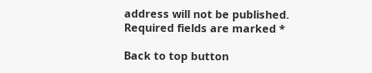address will not be published. Required fields are marked *

Back to top button